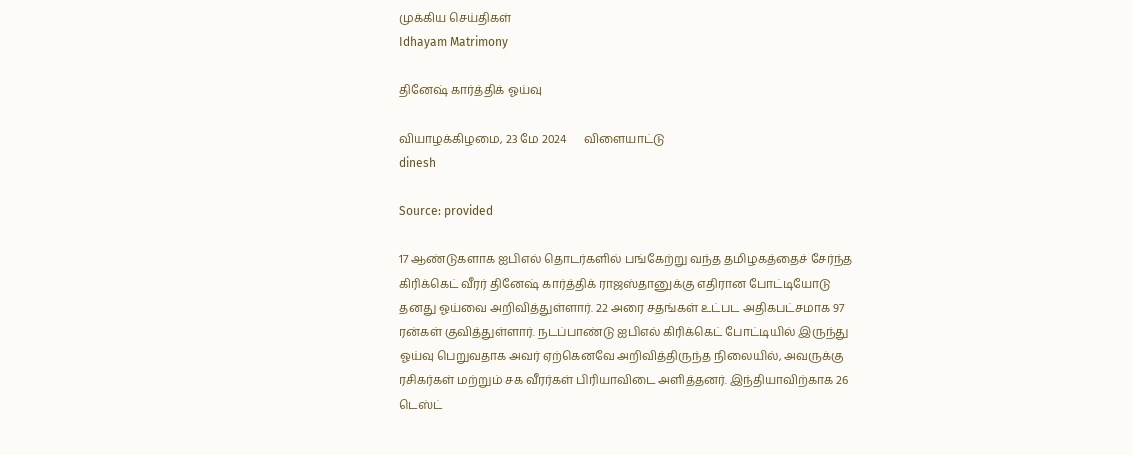முக்கிய செய்திகள்
Idhayam Matrimony

தினேஷ் கார்த்திக் ஓய்வு

வியாழக்கிழமை, 23 மே 2024      விளையாட்டு
dinesh

Source: provided

17 ஆண்டுகளாக ஐபிஎல் தொடர்களில் பங்கேற்று வந்த தமிழகத்தைச் சேர்ந்த கிரிக்கெட் வீரர் தினேஷ் கார்த்திக் ராஜஸ்தானுக்கு எதிரான போட்டியோடு தனது ஓய்வை அறிவித்துள்ளார். 22 அரை சதங்கள் உட்பட அதிகபட்சமாக 97 ரன்கள் குவித்துள்ளார். நடப்பாண்டு ஐபிஎல் கிரிக்கெட் போட்டியில் இருந்து ஓய்வு பெறுவதாக அவர் ஏற்கெனவே அறிவித்திருந்த நிலையில், அவருக்கு ரசிகர்கள் மற்றும் சக வீரர்கள் பிரியாவிடை அளித்தனர். இந்தியாவிற்காக 26 டெஸ்ட்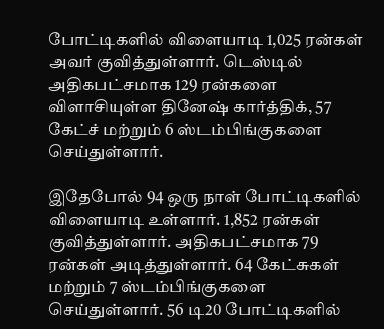போட்டிகளில் விளையாடி 1,025 ரன்கள் அவர் குவித்துள்ளார். டெஸ்டில் அதிகபட்சமாக 129 ரன்களை விளாசியுள்ள தினேஷ் கார்த்திக், 57 கேட்ச் மற்றும் 6 ஸ்டம்பிங்குகளை செய்துள்ளார்.

இதேபோல் 94 ஒரு நாள் போட்டிகளில் விளையாடி உள்ளார். 1,852 ரன்கள் குவித்துள்ளார். அதிகபட்சமாக 79 ரன்கள் அடித்துள்ளார். 64 கேட்சுகள் மற்றும் 7 ஸ்டம்பிங்குகளை செய்துள்ளார். 56 டி20 போட்டிகளில்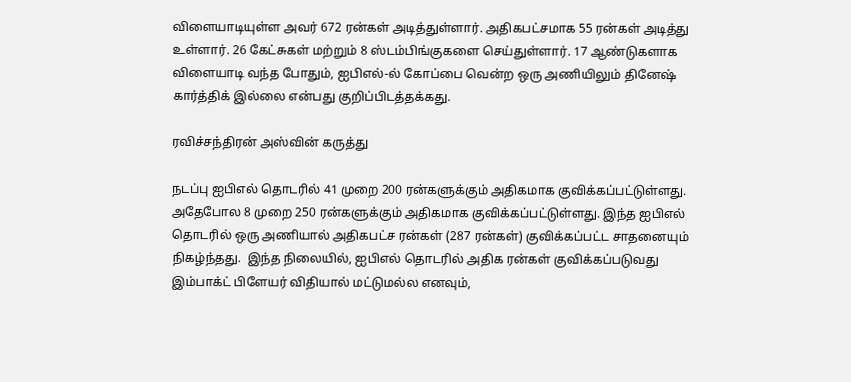விளையாடியுள்ள அவர் 672 ரன்கள் அடித்துள்ளார். அதிகபட்சமாக 55 ரன்கள் அடித்து உள்ளார். 26 கேட்சுகள் மற்றும் 8 ஸ்டம்பிங்குகளை செய்துள்ளார். 17 ஆண்டுகளாக விளையாடி வந்த போதும், ஐபிஎல்-ல் கோப்பை வென்ற ஒரு அணியிலும் தினேஷ் கார்த்திக் இல்லை என்பது குறிப்பிடத்தக்கது.

ரவிச்சந்திரன் அஸ்வின் கருத்து

நடப்பு ஐபிஎல் தொடரில் 41 முறை 200 ரன்களுக்கும் அதிகமாக குவிக்கப்பட்டுள்ளது. அதேபோல 8 முறை 250 ரன்களுக்கும் அதிகமாக குவிக்கப்பட்டுள்ளது. இந்த ஐபிஎல் தொடரில் ஒரு அணியால் அதிகபட்ச ரன்கள் (287 ரன்கள்) குவிக்கப்பட்ட சாதனையும் நிகழ்ந்தது.  இந்த நிலையில், ஐபிஎல் தொடரில் அதிக ரன்கள் குவிக்கப்படுவது இம்பாக்ட் பிளேயர் விதியால் மட்டுமல்ல எனவும்,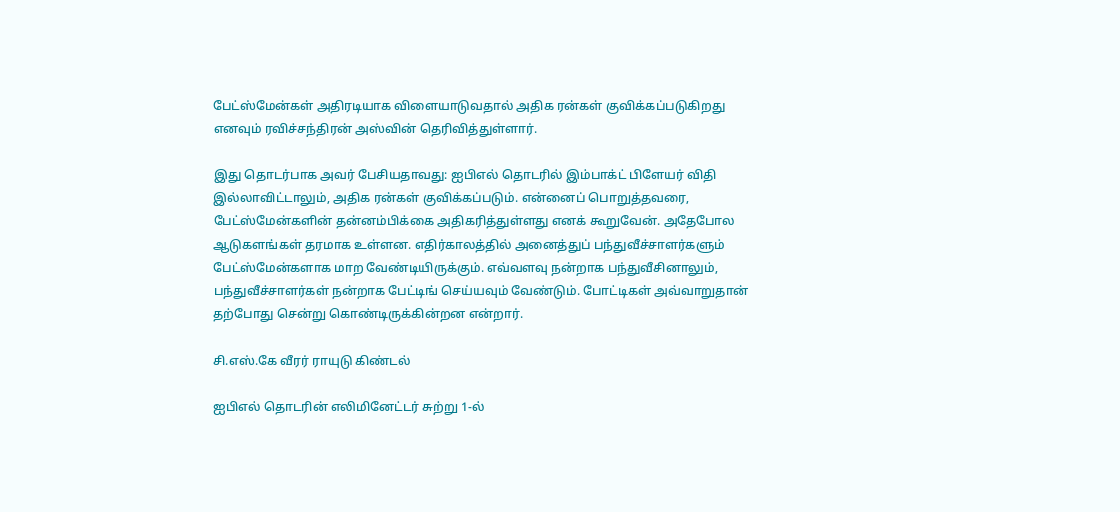பேட்ஸ்மேன்கள் அதிரடியாக விளையாடுவதால் அதிக ரன்கள் குவிக்கப்படுகிறது எனவும் ரவிச்சந்திரன் அஸ்வின் தெரிவித்துள்ளார்.

இது தொடர்பாக அவர் பேசியதாவது: ஐபிஎல் தொடரில் இம்பாக்ட் பிளேயர் விதி இல்லாவிட்டாலும், அதிக ரன்கள் குவிக்கப்படும். என்னைப் பொறுத்தவரை, பேட்ஸ்மேன்களின் தன்னம்பிக்கை அதிகரித்துள்ளது எனக் கூறுவேன். அதேபோல ஆடுகளங்கள் தரமாக உள்ளன. எதிர்காலத்தில் அனைத்துப் பந்துவீச்சாளர்களும் பேட்ஸ்மேன்களாக மாற வேண்டியிருக்கும். எவ்வளவு நன்றாக பந்துவீசினாலும், பந்துவீச்சாளர்கள் நன்றாக பேட்டிங் செய்யவும் வேண்டும். போட்டிகள் அவ்வாறுதான் தற்போது சென்று கொண்டிருக்கின்றன என்றார்.

சி.எஸ்.கே வீரர் ராயுடு கிண்டல்

ஐபிஎல் தொடரின் எலிமினேட்டர் சுற்று 1-ல்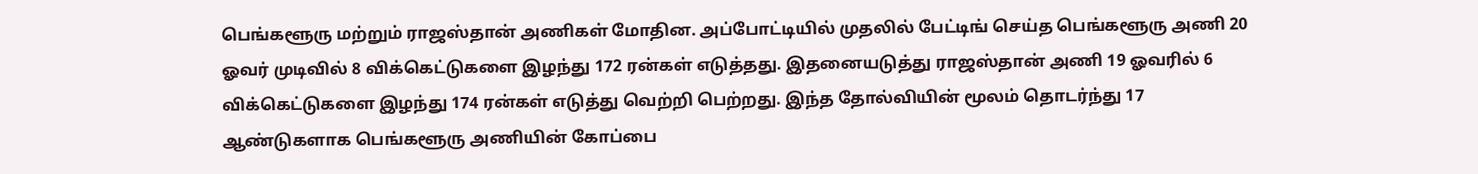பெங்களூரு மற்றும் ராஜஸ்தான் அணிகள் மோதின. அப்போட்டியில் முதலில் பேட்டிங் செய்த பெங்களூரு அணி 20 ஓவர் முடிவில் 8 விக்கெட்டுகளை இழந்து 172 ரன்கள் எடுத்தது. இதனையடுத்து ராஜஸ்தான் அணி 19 ஓவரில் 6 விக்கெட்டுகளை இழந்து 174 ரன்கள் எடுத்து வெற்றி பெற்றது. இந்த தோல்வியின் மூலம் தொடர்ந்து 17 ஆண்டுகளாக பெங்களூரு அணியின் கோப்பை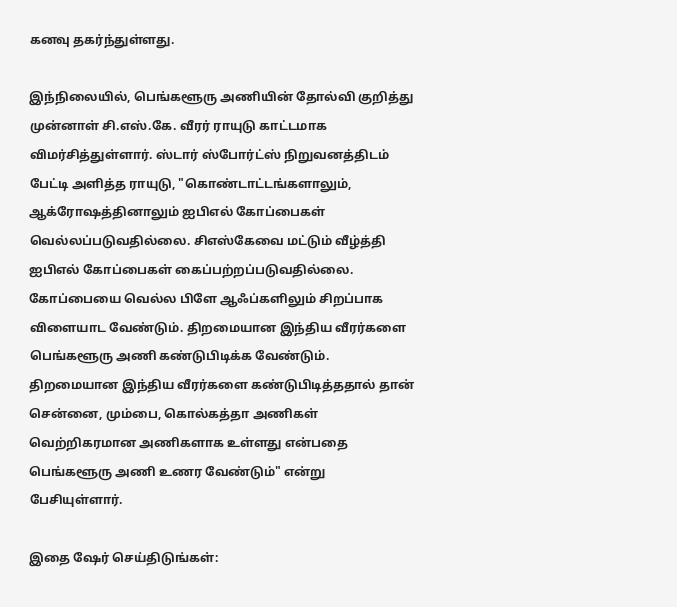கனவு தகர்ந்துள்ளது.

இந்நிலையில், பெங்களூரு அணியின் தோல்வி குறித்து முன்னாள் சி.எஸ்.கே. வீரர் ராயுடு காட்டமாக விமர்சித்துள்ளார். ஸ்டார் ஸ்போர்ட்ஸ் நிறுவனத்திடம் பேட்டி அளித்த ராயுடு, "கொண்டாட்டங்களாலும், ஆக்ரோஷத்தினாலும் ஐபிஎல் கோப்பைகள் வெல்லப்படுவதில்லை. சிஎஸ்கேவை மட்டும் வீழ்த்தி ஐபிஎல் கோப்பைகள் கைப்பற்றப்படுவதில்லை. கோப்பையை வெல்ல பிளே ஆஃப்களிலும் சிறப்பாக விளையாட வேண்டும். திறமையான இந்திய வீரர்களை பெங்களூரு அணி கண்டுபிடிக்க வேண்டும். திறமையான இந்திய வீரர்களை கண்டுபிடித்ததால் தான் சென்னை, மும்பை, கொல்கத்தா அணிகள் வெற்றிகரமான அணிகளாக உள்ளது என்பதை பெங்களூரு அணி உணர வேண்டும்" என்று பேசியுள்ளார்.

இதை ஷேர் செய்திடுங்கள்: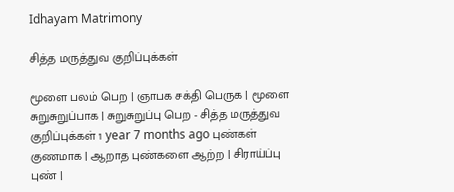Idhayam Matrimony

சித்த மருத்துவ குறிப்புக்கள்

மூளை பலம் பெற | ஞாபக சக்தி பெருக | மூளை சுறுசுறுப்பாக | சுறுசுறுப்பு பெற - சித்த மருத்துவ குறிப்புக்கள் 1 year 7 months ago புண்கள் குணமாக | ஆறாத புண்களை ஆற்ற | சிராய்ப்பு புண் |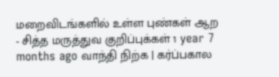மறைவிடங்களில் உள்ள புண்கள் ஆற - சித்த மருத்துவ குறிப்புக்கள் 1 year 7 months ago வாந்தி நிற்க | கர்ப்பகால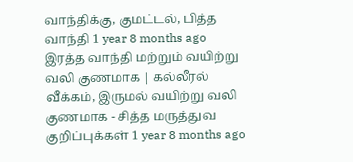வாந்திக்கு, குமட்டல், பித்த வாந்தி 1 year 8 months ago
இரத்த வாந்தி மற்றும் வயிற்று வலி குணமாக | கல்லீரல் வீக்கம், இருமல் வயிற்று வலி குணமாக - சித்த மருத்துவ குறிப்புக்கள் 1 year 8 months ago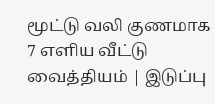மூட்டு வலி குணமாக 7 எளிய வீட்டு வைத்தியம் | இடுப்பு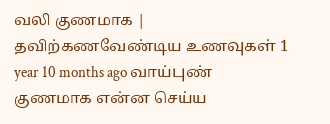வலி குணமாக | தவிற்கணவேண்டிய உணவுகள் 1 year 10 months ago வாய்புண் குணமாக என்ன செய்ய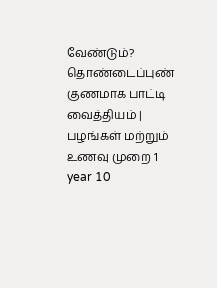வேண்டும்? தொண்டைப்புண் குணமாக பாட்டி வைத்தியம் | பழங்கள் மற்றும் உணவு முறை 1 year 10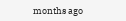months ago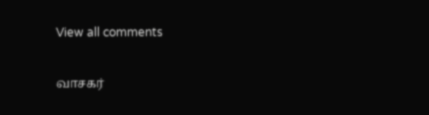View all comments

வாசகர்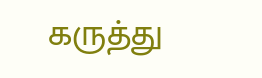கருத்து